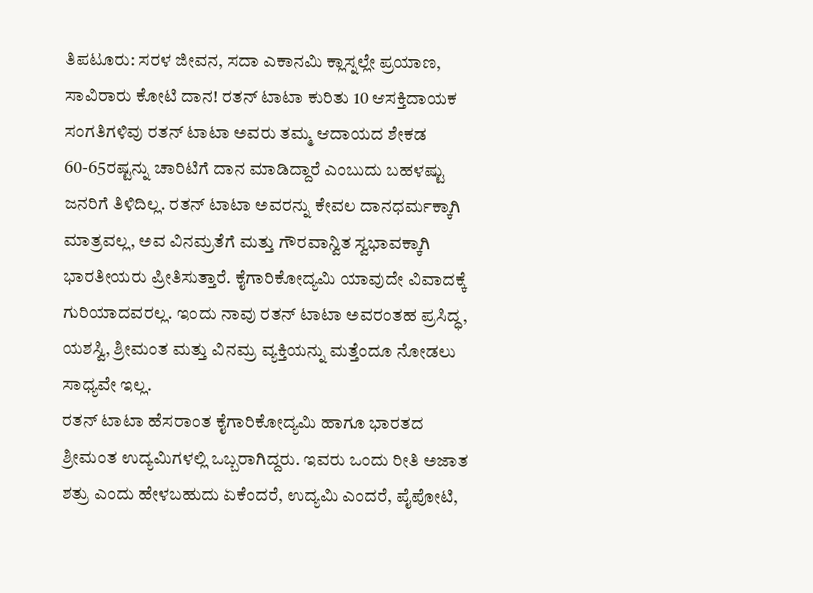ತಿಪಟೂರು: ಸರಳ ಜೀವನ, ಸದಾ ಎಕಾನಮಿ ಕ್ಲಾಸ್ನಲ್ಲೇ ಪ್ರಯಾಣ, ಸಾವಿರಾರು ಕೋಟಿ ದಾನ! ರತನ್ ಟಾಟಾ ಕುರಿತು 10 ಆಸಕ್ತಿದಾಯಕ ಸಂಗತಿಗಳಿವು ರತನ್ ಟಾಟಾ ಅವರು ತಮ್ಮ ಆದಾಯದ ಶೇಕಡ 60-65ರಷ್ಟನ್ನು ಚಾರಿಟಿಗೆ ದಾನ ಮಾಡಿದ್ದಾರೆ ಎಂಬುದು ಬಹಳಷ್ಟು ಜನರಿಗೆ ತಿಳಿದಿಲ್ಲ. ರತನ್ ಟಾಟಾ ಅವರನ್ನು ಕೇವಲ ದಾನಧರ್ಮಕ್ಕಾಗಿ ಮಾತ್ರವಲ್ಲ, ಅವ ವಿನಮ್ರತೆಗೆ ಮತ್ತು ಗೌರವಾನ್ವಿತ ಸ್ವಭಾವಕ್ಕಾಗಿ ಭಾರತೀಯರು ಪ್ರೀತಿಸುತ್ತಾರೆ. ಕೈಗಾರಿಕೋದ್ಯಮಿ ಯಾವುದೇ ವಿವಾದಕ್ಕೆ ಗುರಿಯಾದವರಲ್ಲ. ಇಂದು ನಾವು ರತನ್ ಟಾಟಾ ಅವರಂತಹ ಪ್ರಸಿದ್ಧ, ಯಶಸ್ವಿ, ಶ್ರೀಮಂತ ಮತ್ತು ವಿನಮ್ರ ವ್ಯಕ್ತಿಯನ್ನು ಮತ್ತೆಂದೂ ನೋಡಲು ಸಾಧ್ಯವೇ ಇಲ್ಲ.
ರತನ್ ಟಾಟಾ ಹೆಸರಾಂತ ಕೈಗಾರಿಕೋದ್ಯಮಿ ಹಾಗೂ ಭಾರತದ ಶ್ರೀಮಂತ ಉದ್ಯಮಿಗಳಲ್ಲಿ ಒಬ್ಬರಾಗಿದ್ದರು. ಇವರು ಒಂದು ರೀತಿ ಅಜಾತ ಶತ್ರು ಎಂದು ಹೇಳಬಹುದು ಏಕೆಂದರೆ, ಉದ್ಯಮಿ ಎಂದರೆ, ಪೈಪೋಟಿ,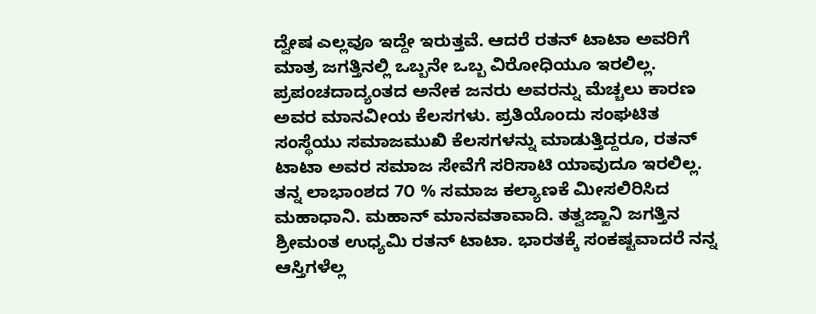ದ್ವೇಷ ಎಲ್ಲವೂ ಇದ್ದೇ ಇರುತ್ತವೆ. ಆದರೆ ರತನ್ ಟಾಟಾ ಅವರಿಗೆ ಮಾತ್ರ ಜಗತ್ತಿನಲ್ಲಿ ಒಬ್ಬನೇ ಒಬ್ಬ ವಿರೋಧಿಯೂ ಇರಲಿಲ್ಲ. ಪ್ರಪಂಚದಾದ್ಯಂತದ ಅನೇಕ ಜನರು ಅವರನ್ನು ಮೆಚ್ಚಲು ಕಾರಣ ಅವರ ಮಾನವೀಯ ಕೆಲಸಗಳು. ಪ್ರತಿಯೊಂದು ಸಂಘಟಿತ ಸಂಸ್ಥೆಯು ಸಮಾಜಮುಖಿ ಕೆಲಸಗಳನ್ನು ಮಾಡುತ್ತಿದ್ದರೂ, ರತನ್ ಟಾಟಾ ಅವರ ಸಮಾಜ ಸೇವೆಗೆ ಸರಿಸಾಟಿ ಯಾವುದೂ ಇರಲಿಲ್ಲ.
ತನ್ನ ಲಾಭಾಂಶದ 7೦ % ಸಮಾಜ ಕಲ್ಯಾಣಕೆ ಮೀಸಲಿರಿಸಿದ ಮಹಾಧಾನಿ. ಮಹಾನ್ ಮಾನವತಾವಾದಿ. ತತ್ವಜ್ಙಾನಿ ಜಗತ್ತಿನ ಶ್ರೀಮಂತ ಉಧ್ಯಮಿ ರತನ್ ಟಾಟಾ. ಭಾರತಕ್ಕೆ ಸಂಕಷ್ಟವಾದರೆ ನನ್ನ ಆಸ್ತಿಗಳೆಲ್ಲ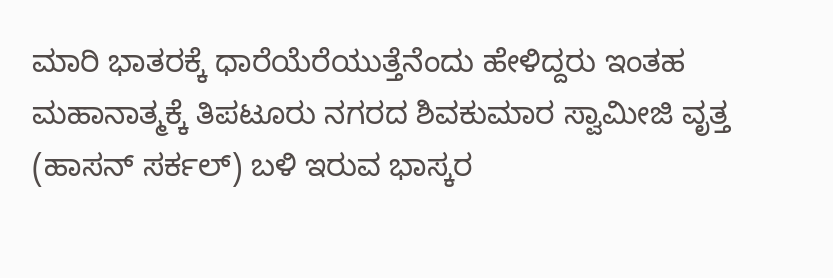ಮಾರಿ ಭಾತರಕ್ಕೆ ಧಾರೆಯೆರೆಯುತ್ತೆನೆಂದು ಹೇಳಿದ್ದರು ಇಂತಹ ಮಹಾನಾತ್ಮಕ್ಕೆ ತಿಪಟೂರು ನಗರದ ಶಿವಕುಮಾರ ಸ್ವಾಮೀಜಿ ವೃತ್ತ (ಹಾಸನ್ ಸರ್ಕಲ್) ಬಳಿ ಇರುವ ಭಾಸ್ಕರ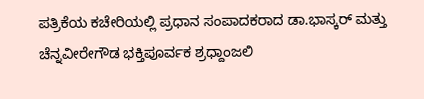ಪತ್ರಿಕೆಯ ಕಚೇರಿಯಲ್ಲಿ ಪ್ರಧಾನ ಸಂಪಾದಕರಾದ ಡಾ.ಭಾಸ್ಕರ್ ಮತ್ತು ಚೆನ್ನವೀರೇಗೌಡ ಭಕ್ತಿಪೂರ್ವಕ ಶ್ರಧ್ದಾಂಜಲಿ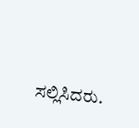ಸಲ್ಲಿಸಿದರು.